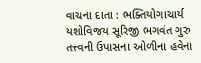વાચના દાતા : ભક્તિયોગાચાર્ય યશોવિજય સૂરિજી ભગવંત ગુરુ તત્ત્વની ઉપાસના ઓળીના હવેના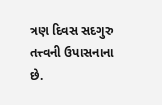ત્રણ દિવસ સદગુરુ તત્ત્વની ઉપાસનાના છે.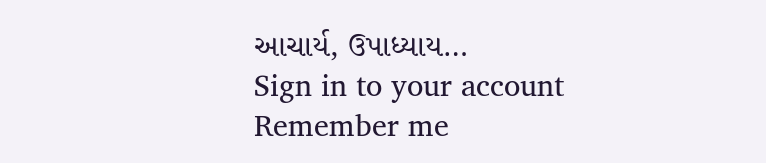આચાર્ય, ઉપાધ્યાય…
Sign in to your account
Remember me